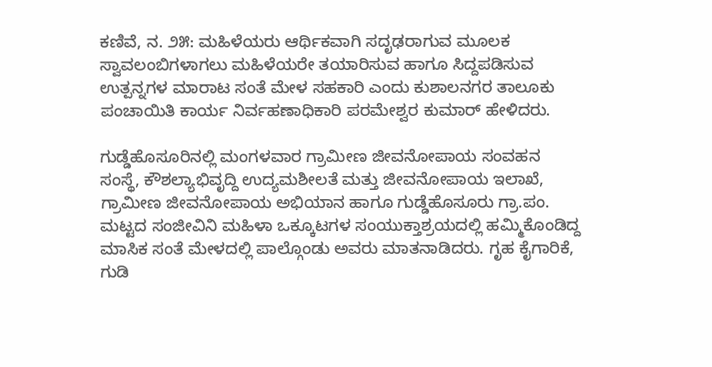ಕಣಿವೆ, ನ. ೨೫: ಮಹಿಳೆಯರು ಆರ್ಥಿಕವಾಗಿ ಸದೃಢರಾಗುವ ಮೂಲಕ ಸ್ವಾವಲಂಬಿಗಳಾಗಲು ಮಹಿಳೆಯರೇ ತಯಾರಿಸುವ ಹಾಗೂ ಸಿದ್ದಪಡಿಸುವ ಉತ್ಪನ್ನಗಳ ಮಾರಾಟ ಸಂತೆ ಮೇಳ ಸಹಕಾರಿ ಎಂದು ಕುಶಾಲನಗರ ತಾಲೂಕು ಪಂಚಾಯಿತಿ ಕಾರ್ಯ ನಿರ್ವಹಣಾಧಿಕಾರಿ ಪರಮೇಶ್ವರ ಕುಮಾರ್ ಹೇಳಿದರು.

ಗುಡ್ಡೆಹೊಸೂರಿನಲ್ಲಿ ಮಂಗಳವಾರ ಗ್ರಾಮೀಣ ಜೀವನೋಪಾಯ ಸಂವಹನ ಸಂಸ್ಥೆ, ಕೌಶಲ್ಯಾಭಿವೃದ್ದಿ ಉದ್ಯಮಶೀಲತೆ ಮತ್ತು ಜೀವನೋಪಾಯ ಇಲಾಖೆ, ಗ್ರಾಮೀಣ ಜೀವನೋಪಾಯ ಅಭಿಯಾನ ಹಾಗೂ ಗುಡ್ಡೆಹೊಸೂರು ಗ್ರಾ.ಪಂ. ಮಟ್ಟದ ಸಂಜೀವಿನಿ ಮಹಿಳಾ ಒಕ್ಕೂಟಗಳ ಸಂಯುಕ್ತಾಶ್ರಯದಲ್ಲಿ ಹಮ್ಮಿಕೊಂಡಿದ್ದ ಮಾಸಿಕ ಸಂತೆ ಮೇಳದಲ್ಲಿ ಪಾಲ್ಗೊಂಡು ಅವರು ಮಾತನಾಡಿದರು. ಗೃಹ ಕೈಗಾರಿಕೆ, ಗುಡಿ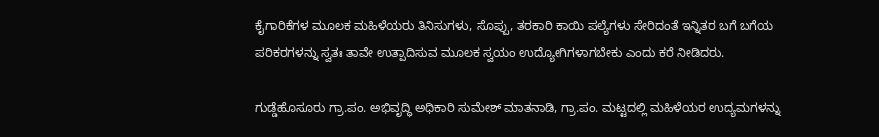ಕೈಗಾರಿಕೆಗಳ ಮೂಲಕ ಮಹಿಳೆಯರು ತಿನಿಸುಗಳು, ಸೊಪ್ಪು, ತರಕಾರಿ ಕಾಯಿ ಪಲ್ಯೆಗಳು ಸೇರಿದಂತೆ ಇನ್ನಿತರ ಬಗೆ ಬಗೆಯ ಪರಿಕರಗಳನ್ನು ಸ್ವತಃ ತಾವೇ ಉತ್ಪಾದಿಸುವ ಮೂಲಕ ಸ್ವಯಂ ಉದ್ಯೋಗಿಗಳಾಗಬೇಕು ಎಂದು ಕರೆ ನೀಡಿದರು.

ಗುಡ್ಡೆಹೊಸೂರು ಗ್ರಾ.ಪಂ. ಅಭಿವೃದ್ಧಿ ಅಧಿಕಾರಿ ಸುಮೇಶ್ ಮಾತನಾಡಿ, ಗ್ರಾ.ಪಂ. ಮಟ್ಟದಲ್ಲಿ ಮಹಿಳೆಯರ ಉದ್ಯಮಗಳನ್ನು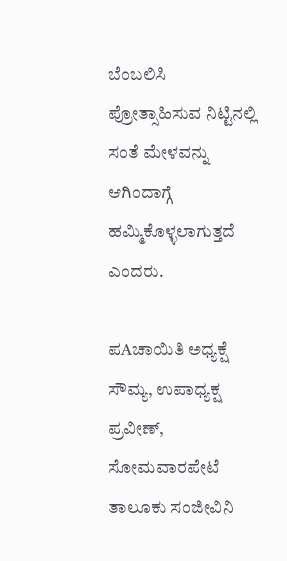ಬೆಂಬಲಿಸಿ ಪ್ರೋತ್ಸಾಹಿಸುವ ನಿಟ್ಟಿನಲ್ಲಿ ಸಂತೆ ಮೇಳವನ್ನು ಆಗಿಂದಾಗ್ಗೆ ಹಮ್ಮಿಕೊಳ್ಳಲಾಗುತ್ತದೆ ಎಂದರು.

ಪAಚಾಯಿತಿ ಅಧ್ಯಕ್ಷೆ ಸೌಮ್ಯ, ಉಪಾಧ್ಯಕ್ಷ ಪ್ರವೀಣ್, ಸೋಮವಾರಪೇಟೆ ತಾಲೂಕು ಸಂಜೀವಿನಿ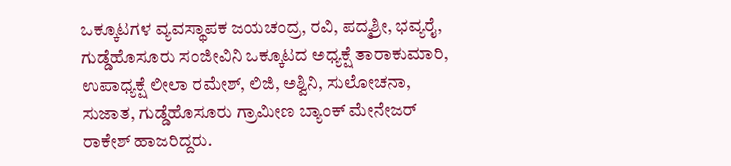ಒಕ್ಕೂಟಗಳ ವ್ಯವಸ್ಥಾಪಕ ಜಯಚಂದ್ರ, ರವಿ, ಪದ್ಮಶ್ರೀ, ಭವ್ಯರೈ, ಗುಡ್ಡೆಹೊಸೂರು ಸಂಜೀವಿನಿ ಒಕ್ಕೂಟದ ಅಧ್ಯಕ್ಷೆ ತಾರಾಕುಮಾರಿ, ಉಪಾಧ್ಯಕ್ಷೆ ಲೀಲಾ ರಮೇಶ್, ಲಿಜಿ, ಅಶ್ವಿನಿ, ಸುಲೋಚನಾ, ಸುಜಾತ, ಗುಡ್ಡೆಹೊಸೂರು ಗ್ರಾಮೀಣ ಬ್ಯಾಂಕ್ ಮೇನೇಜರ್ ರಾಕೇಶ್ ಹಾಜರಿದ್ದರು.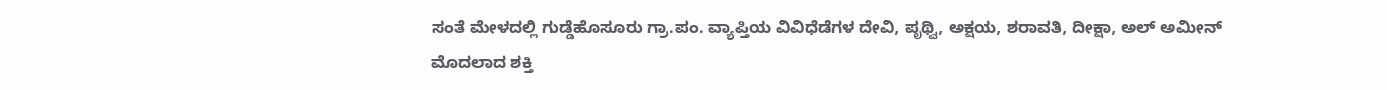ಸಂತೆ ಮೇಳದಲ್ಲಿ ಗುಡ್ಡೆಹೊಸೂರು ಗ್ರಾ.ಪಂ. ವ್ಯಾಪ್ತಿಯ ವಿವಿಧೆಡೆಗಳ ದೇವಿ, ಪೃಥ್ವಿ, ಅಕ್ಷಯ, ಶರಾವತಿ, ದೀಕ್ಷಾ, ಅಲ್ ಅಮೀನ್ ಮೊದಲಾದ ಶಕ್ತಿ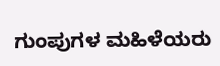ಗುಂಪುಗಳ ಮಹಿಳೆಯರು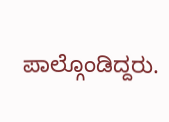ಪಾಲ್ಗೊಂಡಿದ್ದರು.